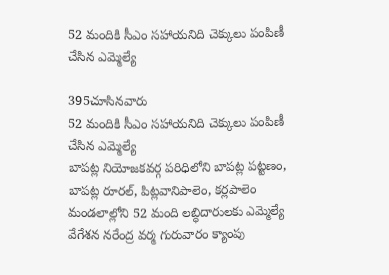52 మందికి సీఎం సహాయనిది చెక్కులు పంపిణీ చేసిన ఎమ్మెల్యే

395చూసినవారు
52 మందికి సీఎం సహాయనిది చెక్కులు పంపిణీ చేసిన ఎమ్మెల్యే
బాపట్ల నియోజకవర్గ పరిధిలోని బాపట్ల పట్టణం, బాపట్ల రూరల్, పిట్లవానిపాలెం, కర్లపాలెం మండలాల్లోని 52 మంది లబ్ధిదారులకు ఎమ్మెల్యే వేగేశన నరేంద్ర వర్మ గురువారం క్యాంపు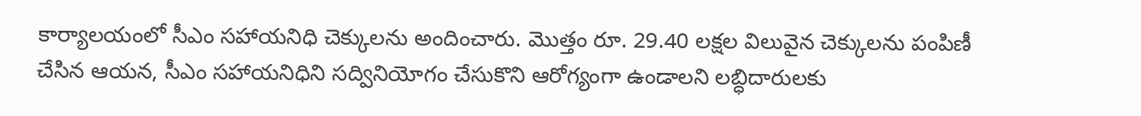కార్యాలయంలో సీఎం సహాయనిధి చెక్కులను అందించారు. మొత్తం రూ. 29.40 లక్షల విలువైన చెక్కులను పంపిణీ చేసిన ఆయన, సీఎం సహాయనిధిని సద్వినియోగం చేసుకొని ఆరోగ్యంగా ఉండాలని లబ్ధిదారులకు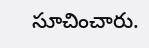సూచించారు.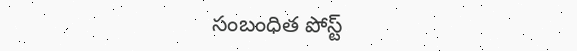సంబంధిత పోస్ట్